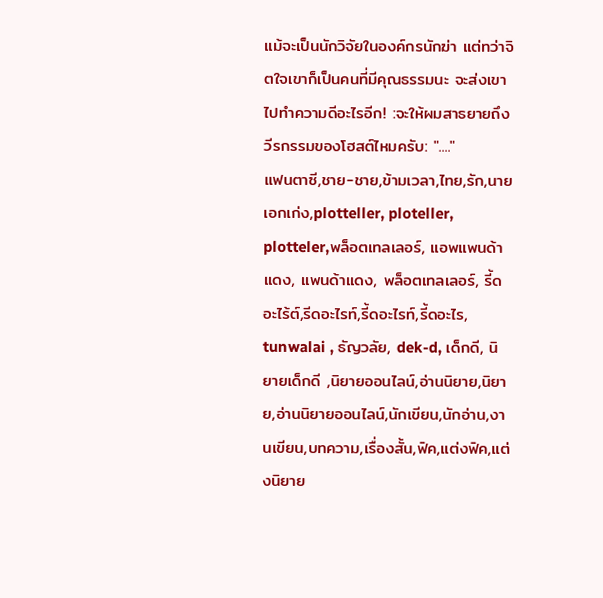แม้จะเป็นนักวิจัยในองค์กรนักฆ่า แต่ทว่าจิตใจเขาก็เป็นคนที่มีคุณธรรมนะ จะส่งเขาไปทำความดีอะไรอีก! :จะให้ผมสาธยายถึงวีรกรรมของโฮสต์ไหมครับ: "...."
แฟนตาซี,ชาย-ชาย,ข้ามเวลา,ไทย,รัก,นายเอกเก่ง,plotteller, ploteller, plotteler,พล็อตเทลเลอร์, แอพแพนด้าแดง, แพนด้าแดง, พล็อตเทลเลอร์, รี้ดอะไร้ต์,รีดอะไรท์,รี้ดอะไรท์,รี้ดอะไร, tunwalai , ธัญวลัย, dek-d, เด็กดี, นิยายเด็กดี ,นิยายออนไลน์,อ่านนิยาย,นิยาย,อ่านนิยายออนไลน์,นักเขียน,นักอ่าน,งานเขียน,บทความ,เรื่องสั้น,ฟิค,แต่งฟิค,แต่งนิยาย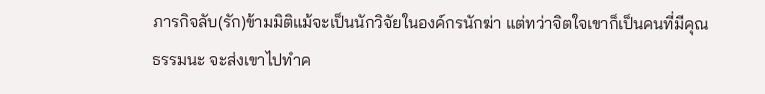ภารกิจลับ(รัก)ข้ามมิติแม้จะเป็นนักวิจัยในองค์กรนักฆ่า แต่ทว่าจิตใจเขาก็เป็นคนที่มีคุณธรรมนะ จะส่งเขาไปทำค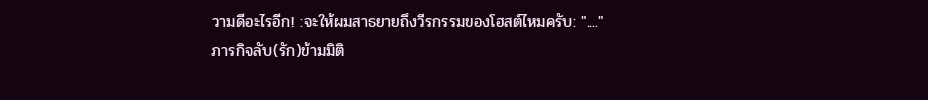วามดีอะไรอีก! :จะให้ผมสาธยายถึงวีรกรรมของโฮสต์ไหมครับ: "...."
ภารกิจลับ(รัก)ข้ามมิติ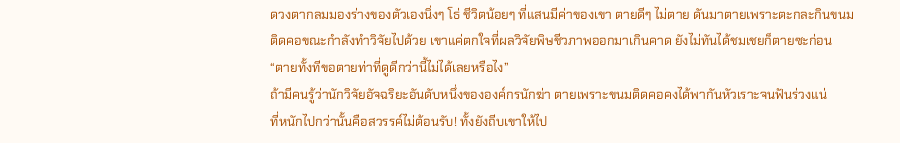ดวงตากลมมองร่างของตัวเองนิ่งๆ โธ่ ชีวิตน้อยๆ ที่แสนมีค่าของเขา ตายดีๆ ไม่ตาย ดันมาตายเพราะตะกละกินขนมติดคอขณะกำลังทำวิจัยไปด้วย เขาแค่ตกใจที่ผลวิจัยพิษชีวภาพออกมาเกินคาด ยังไม่ทันได้ชมเชยก็ตายซะก่อน
“ตายทั้งทีขอตายท่าที่ดูดีกว่านี้ไม่ได้เลยหรือไง”
ถ้ามีคนรู้ว่านักวิจัยอัจฉริยะอันดับหนึ่งขององค์กรนักฆ่า ตายเพราะขนมติดคอคงได้พากันหัวเราะจนฟันร่วงแน่
ที่หนักไปกว่านั้นคือสวรรค์ไม่ต้อนรับ! ทั้งยังถีบเขาให้ไป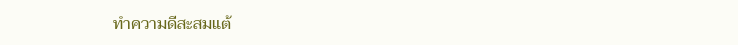ทำความดีสะสมแต้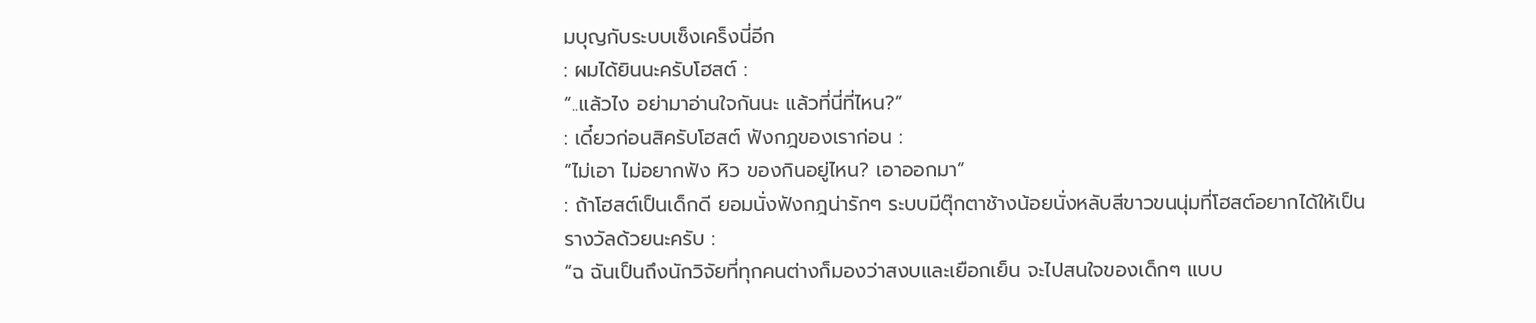มบุญกับระบบเซ็งเคร็งนี่อีก
: ผมได้ยินนะครับโฮสต์ :
“..แล้วไง อย่ามาอ่านใจกันนะ แล้วที่นี่ที่ไหน?”
: เดี๋ยวก่อนสิครับโฮสต์ ฟังกฎของเราก่อน :
“ไม่เอา ไม่อยากฟัง หิว ของกินอยู่ไหน? เอาออกมา”
: ถ้าโฮสต์เป็นเด็กดี ยอมนั่งฟังกฎน่ารักๆ ระบบมีตุ๊กตาช้างน้อยนั่งหลับสีขาวขนนุ่มที่โฮสต์อยากได้ให้เป็นรางวัลด้วยนะครับ :
“ฉ ฉันเป็นถึงนักวิจัยที่ทุกคนต่างก็มองว่าสงบและเยือกเย็น จะไปสนใจของเด็กๆ แบบ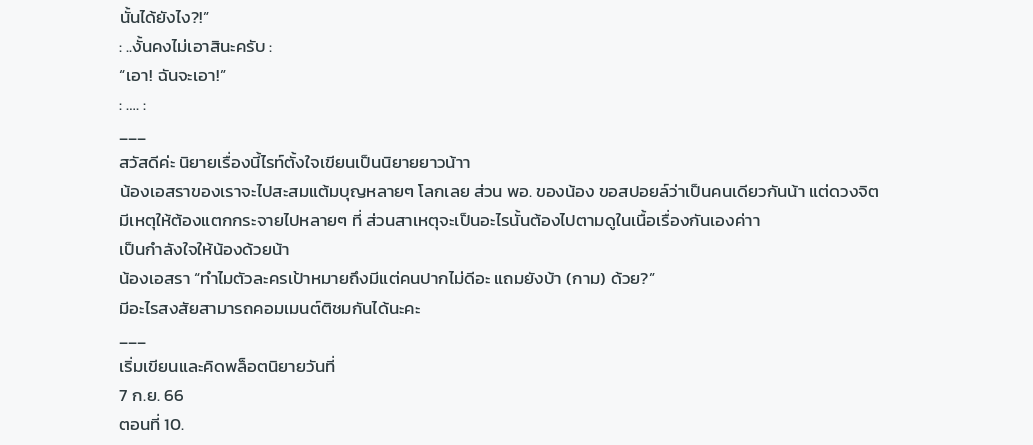นั้นได้ยังไง?!”
: ..งั้นคงไม่เอาสินะครับ :
“เอา! ฉันจะเอา!”
: …. :
___
สวัสดีค่ะ นิยายเรื่องนี้ไรท์ตั้งใจเขียนเป็นนิยายยาวน้าา
น้องเอสราของเราจะไปสะสมแต้มบุญหลายๆ โลกเลย ส่วน พอ. ของน้อง ขอสปอยล์ว่าเป็นคนเดียวกันน้า แต่ดวงจิตมีเหตุให้ต้องแตกกระจายไปหลายๆ ที่ ส่วนสาเหตุจะเป็นอะไรนั้นต้องไปตามดูในเนื้อเรื่องกันเองค่าา
เป็นกำลังใจให้น้องด้วยน้า
น้องเอสรา “ทำไมตัวละครเป้าหมายถึงมีแต่คนปากไม่ดีอะ แถมยังบ้า (กาม) ด้วย?”
มีอะไรสงสัยสามารถคอมเมนต์ติชมกันได้นะคะ
___
เริ่มเขียนและคิดพล็อตนิยายวันที่
7 ก.ย. 66
ตอนที่ 10.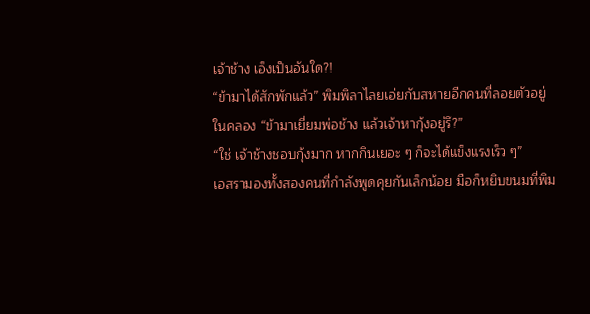เจ้าช้าง เอ็งเป็นอันใด?!
“ข้ามาได้สักพักแล้ว” พิมพิลาไลยเอ่ยกับสหายอีกคนที่ลอยตัวอยู่ในคลอง “ข้ามาเยี่ยมพ่อช้าง แล้วเจ้าหากุ้งอยู่รึ?”
“ใช่ เจ้าช้างชอบกุ้งมาก หากกินเยอะ ๆ ก็จะได้แข็งแรงเร็ว ๆ”
เอสรามองทั้งสองคนที่กำลังพูดคุยกันเล็กน้อย มือก็หยิบขนมที่พิม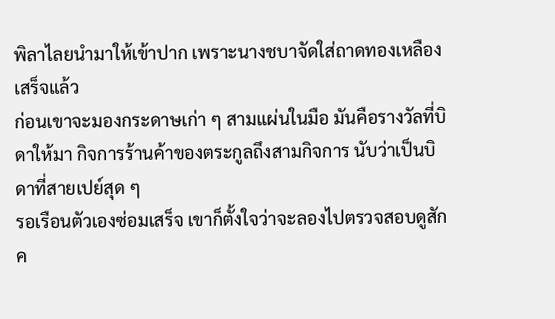พิลาไลยนำมาให้เข้าปาก เพราะนางชบาจัดใส่ถาดทองเหลืองเสร็จแล้ว
ก่อนเขาจะมองกระดาษเก่า ๆ สามแผ่นในมือ มันคือรางวัลที่บิดาให้มา กิจการร้านค้าของตระกูลถึงสามกิจการ นับว่าเป็นบิดาที่สายเปย์สุด ๆ
รอเรือนตัวเองซ่อมเสร็จ เขาก็ตั้งใจว่าจะลองไปตรวจสอบดูสักค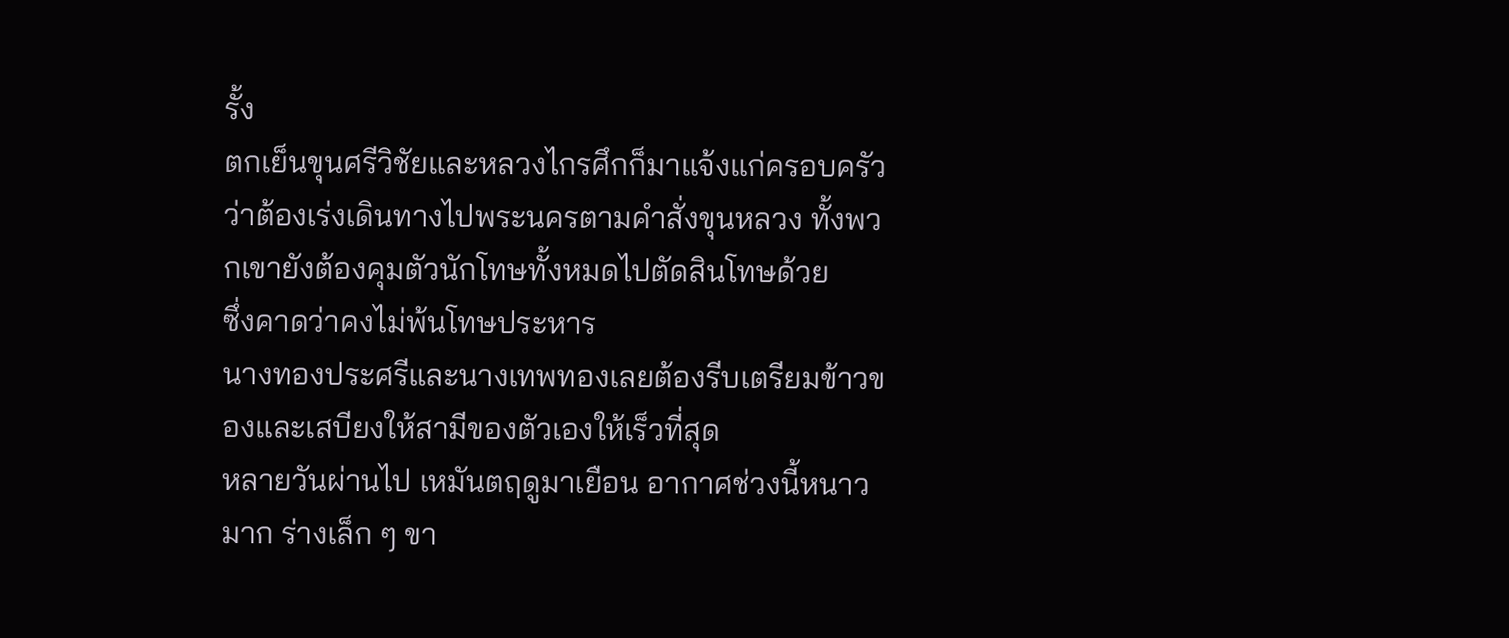รั้ง
ตกเย็นขุนศรีวิชัยและหลวงไกรศึกก็มาแจ้งแก่ครอบครัวว่าต้องเร่งเดินทางไปพระนครตามคำสั่งขุนหลวง ทั้งพวกเขายังต้องคุมตัวนักโทษทั้งหมดไปตัดสินโทษด้วย
ซึ่งคาดว่าคงไม่พ้นโทษประหาร
นางทองประศรีและนางเทพทองเลยต้องรีบเตรียมข้าวของและเสบียงให้สามีของตัวเองให้เร็วที่สุด
หลายวันผ่านไป เหมันตฤดูมาเยือน อากาศช่วงนี้หนาวมาก ร่างเล็ก ๆ ขา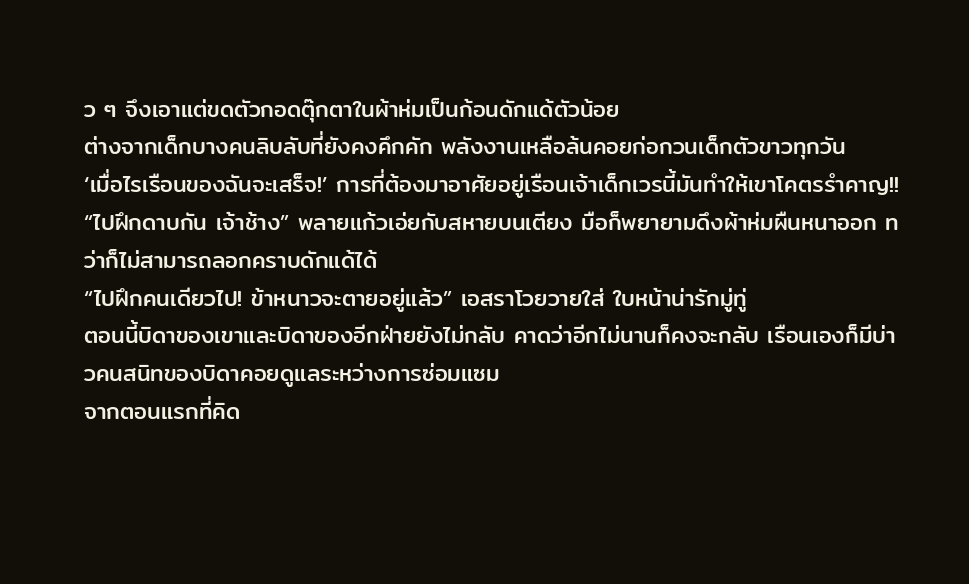ว ๆ จึงเอาแต่ขดตัวกอดตุ๊กตาในผ้าห่มเป็นก้อนดักแด้ตัวน้อย
ต่างจากเด็กบางคนลิบลับที่ยังคงคึกคัก พลังงานเหลือล้นคอยก่อกวนเด็กตัวขาวทุกวัน
‘เมื่อไรเรือนของฉันจะเสร็จ!’ การที่ต้องมาอาศัยอยู่เรือนเจ้าเด็กเวรนี้มันทำให้เขาโคตรรำคาญ!!
“ไปฝึกดาบกัน เจ้าช้าง” พลายแก้วเอ่ยกับสหายบนเตียง มือก็พยายามดึงผ้าห่มผืนหนาออก ทว่าก็ไม่สามารถลอกคราบดักแด้ได้
“ไปฝึกคนเดียวไป! ข้าหนาวจะตายอยู่แล้ว” เอสราโวยวายใส่ ใบหน้าน่ารักมู่ทู่
ตอนนี้บิดาของเขาและบิดาของอีกฝ่ายยังไม่กลับ คาดว่าอีกไม่นานก็คงจะกลับ เรือนเองก็มีบ่าวคนสนิทของบิดาคอยดูแลระหว่างการซ่อมแซม
จากตอนแรกที่คิด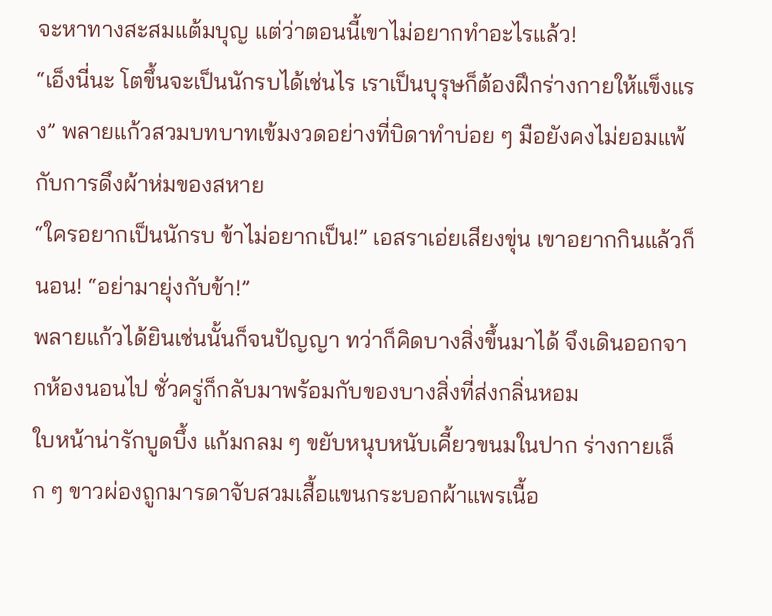จะหาทางสะสมแต้มบุญ แต่ว่าตอนนี้เขาไม่อยากทำอะไรแล้ว!
“เอ็งนี่นะ โตขึ้นจะเป็นนักรบได้เช่นไร เราเป็นบุรุษก็ต้องฝึกร่างกายให้แข็งแรง” พลายแก้วสวมบทบาทเข้มงวดอย่างที่บิดาทำบ่อย ๆ มือยังคงไม่ยอมแพ้กับการดึงผ้าห่มของสหาย
“ใครอยากเป็นนักรบ ข้าไม่อยากเป็น!” เอสราเอ่ยเสียงขุ่น เขาอยากกินแล้วก็นอน! “อย่ามายุ่งกับข้า!”
พลายแก้วได้ยินเช่นนั้นก็จนปัญญา ทว่าก็คิดบางสิ่งขึ้นมาได้ จึงเดินออกจากห้องนอนไป ชั่วครู่ก็กลับมาพร้อมกับของบางสิ่งที่ส่งกลิ่นหอม
ใบหน้าน่ารักบูดบึ้ง แก้มกลม ๆ ขยับหนุบหนับเคี้ยวขนมในปาก ร่างกายเล็ก ๆ ขาวผ่องถูกมารดาจับสวมเสื้อแขนกระบอกผ้าแพรเนื้อ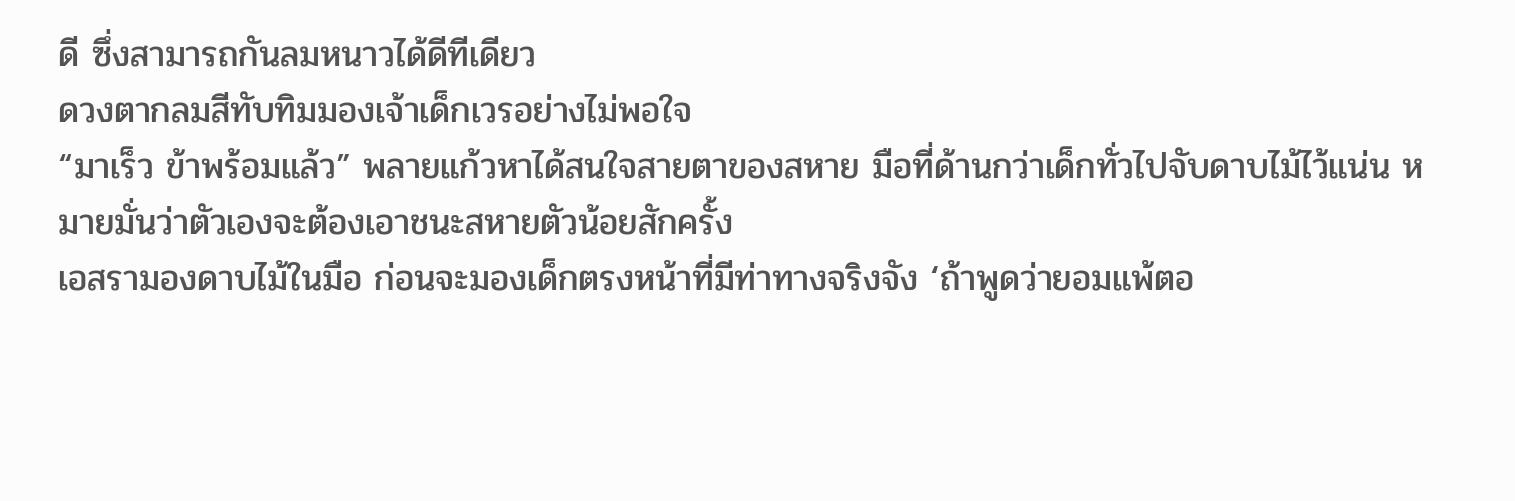ดี ซึ่งสามารถกันลมหนาวได้ดีทีเดียว
ดวงตากลมสีทับทิมมองเจ้าเด็กเวรอย่างไม่พอใจ
“มาเร็ว ข้าพร้อมแล้ว” พลายแก้วหาได้สนใจสายตาของสหาย มือที่ด้านกว่าเด็กทั่วไปจับดาบไม้ไว้แน่น หมายมั่นว่าตัวเองจะต้องเอาชนะสหายตัวน้อยสักครั้ง
เอสรามองดาบไม้ในมือ ก่อนจะมองเด็กตรงหน้าที่มีท่าทางจริงจัง ‘ถ้าพูดว่ายอมแพ้ตอ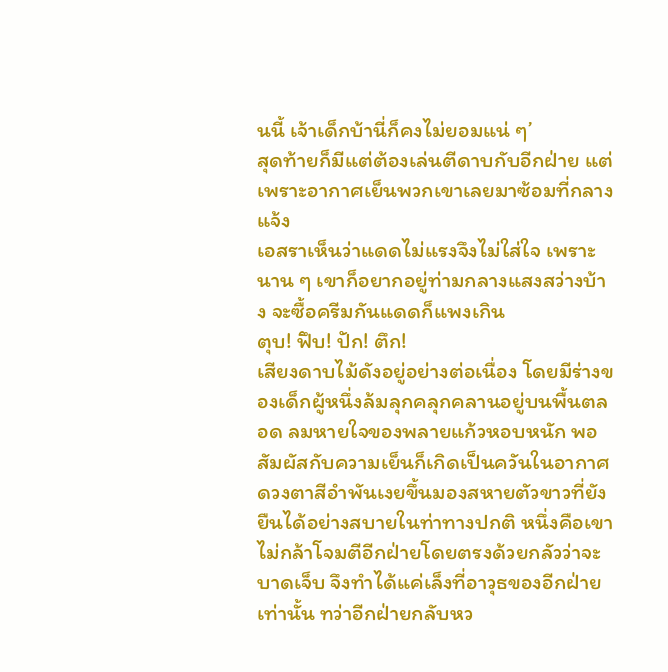นนี้ เจ้าเด็กบ้านี่ก็คงไม่ยอมแน่ ๆ’
สุดท้ายก็มีแต่ต้องเล่นตีดาบกับอีกฝ่าย แต่เพราะอากาศเย็นพวกเขาเลยมาซ้อมที่กลางแจ้ง
เอสราเห็นว่าแดดไม่แรงจึงไม่ใส่ใจ เพราะนาน ๆ เขาก็อยากอยู่ท่ามกลางแสงสว่างบ้าง จะซื้อครีมกันแดดก็แพงเกิน
ตุบ! ฟึบ! ปัก! ตึก!
เสียงดาบไม้ดังอยู่อย่างต่อเนื่อง โดยมีร่างของเด็กผู้หนึ่งล้มลุกคลุกคลานอยู่บนพื้นตลอด ลมหายใจของพลายแก้วหอบหนัก พอสัมผัสกับความเย็นก็เกิดเป็นควันในอากาศ
ดวงตาสีอำพันเงยขึ้นมองสหายตัวขาวที่ยังยืนได้อย่างสบายในท่าทางปกติ หนึ่งคือเขาไม่กล้าโจมตีอีกฝ่ายโดยตรงด้วยกลัวว่าจะบาดเจ็บ จึงทำได้แค่เล็งที่อาวุธของอีกฝ่ายเท่านั้น ทว่าอีกฝ่ายกลับหว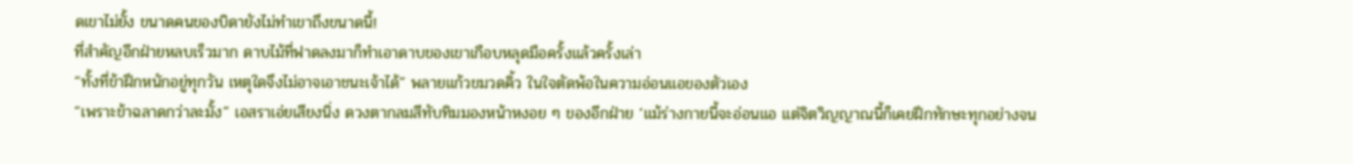ดเขาไม่ยั้ง ขนาดคนของบิดายังไม่ทำเขาถึงขนาดนี้!
ที่สำคัญอีกฝ่ายหลบเร็วมาก ดาบไม้ที่ฟาดลงมาก็ทำเอาดาบของเขาเกือบหลุดมือครั้งแล้วครั้งเล่า
“ทั้งที่ข้าฝึกหนักอยู่ทุกวัน เหตุใดจึงไม่อาจเอาชนะเจ้าได้” พลายแก้วขมวดคิ้ว ในใจตัดพ้อในความอ่อนแอของตัวเอง
“เพราะข้าฉลาดกว่าละมั้ง” เอสราเอ่ยเสียงนิ่ง ดวงตากลมสีทับทิมมองหน้าหงอย ๆ ของอีกฝ่าย ‘แม้ร่างกายนี้จะอ่อนแอ แต่จิตวิญญาณนี้ก็เคยฝึกทักษะทุกอย่างจน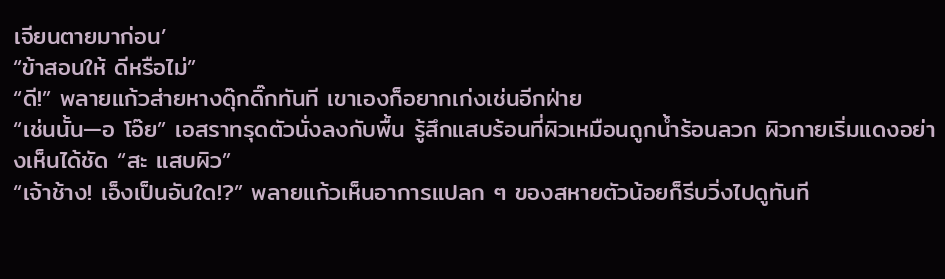เจียนตายมาก่อน’
“ข้าสอนให้ ดีหรือไม่”
“ดี!” พลายแก้วส่ายหางดุ๊กดิ๊กทันที เขาเองก็อยากเก่งเช่นอีกฝ่าย
“เช่นนั้น—อ โอ๊ย” เอสราทรุดตัวนั่งลงกับพื้น รู้สึกแสบร้อนที่ผิวเหมือนถูกน้ำร้อนลวก ผิวกายเริ่มแดงอย่างเห็นได้ชัด “สะ แสบผิว”
“เจ้าช้าง! เอ็งเป็นอันใด!?” พลายแก้วเห็นอาการแปลก ๆ ของสหายตัวน้อยก็รีบวิ่งไปดูทันที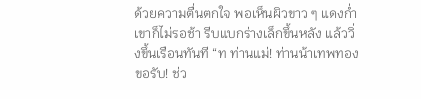ด้วยความตื่นตกใจ พอเห็นผิวขาว ๆ แดงก่ำ เขาก็ไม่รอช้า รีบแบกร่างเล็กขึ้นหลัง แล้ววิ่งขึ้นเรือนทันที “ท ท่านแม่! ท่านน้าเทพทองขอรับ! ช่ว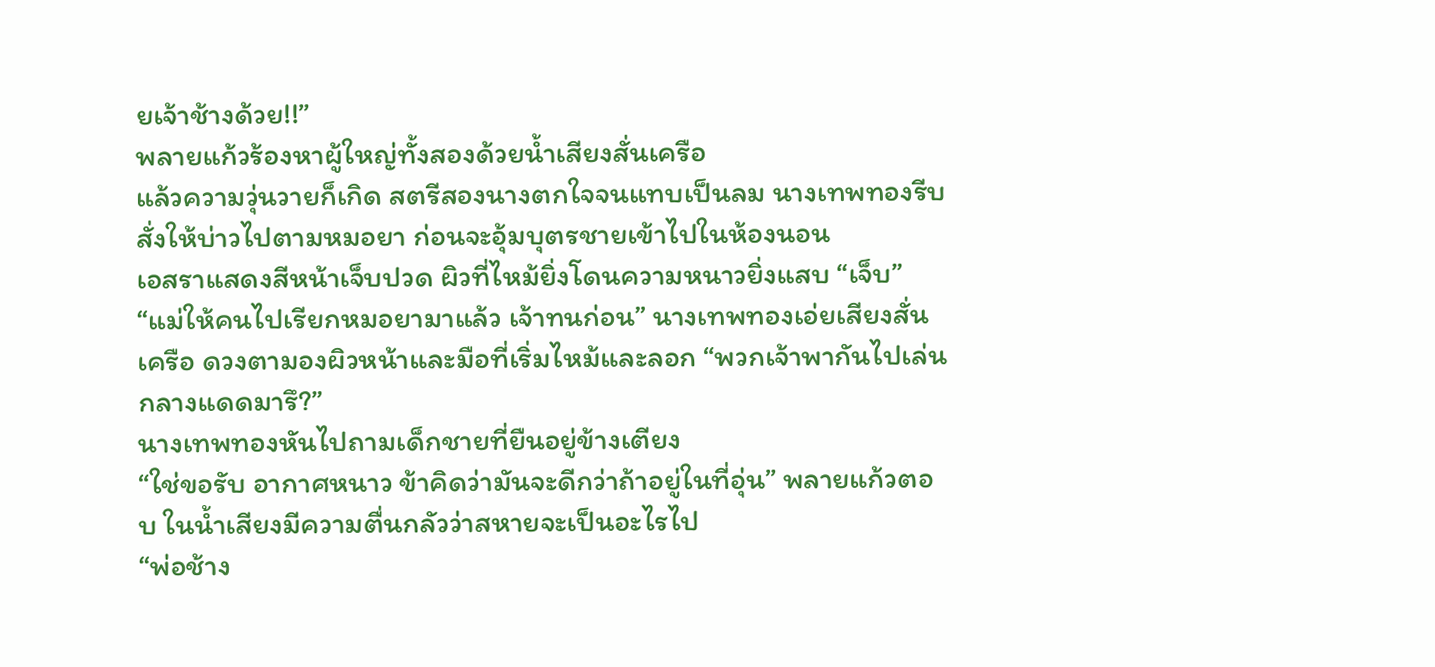ยเจ้าช้างด้วย!!”
พลายแก้วร้องหาผู้ใหญ่ทั้งสองด้วยน้ำเสียงสั่นเครือ
แล้วความวุ่นวายก็เกิด สตรีสองนางตกใจจนแทบเป็นลม นางเทพทองรีบสั่งให้บ่าวไปตามหมอยา ก่อนจะอุ้มบุตรชายเข้าไปในห้องนอน
เอสราแสดงสีหน้าเจ็บปวด ผิวที่ไหม้ยิ่งโดนความหนาวยิ่งแสบ “เจ็บ”
“แม่ให้คนไปเรียกหมอยามาแล้ว เจ้าทนก่อน” นางเทพทองเอ่ยเสียงสั่นเครือ ดวงตามองผิวหน้าและมือที่เริ่มไหม้และลอก “พวกเจ้าพากันไปเล่นกลางแดดมารึ?”
นางเทพทองหันไปถามเด็กชายที่ยืนอยู่ข้างเตียง
“ใช่ขอรับ อากาศหนาว ข้าคิดว่ามันจะดีกว่าถ้าอยู่ในที่อุ่น” พลายแก้วตอบ ในน้ำเสียงมีความตื่นกลัวว่าสหายจะเป็นอะไรไป
“พ่อช้าง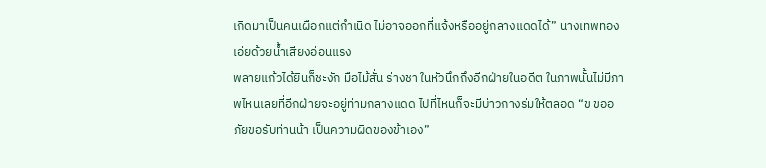เกิดมาเป็นคนเผือกแต่กำเนิด ไม่อาจออกที่แจ้งหรืออยู่กลางแดดได้” นางเทพทองเอ่ยด้วยน้ำเสียงอ่อนแรง
พลายแก้วได้ยินก็ชะงัก มือไม้สั่น ร่างชา ในหัวนึกถึงอีกฝ่ายในอดีต ในภาพนั้นไม่มีภาพไหนเลยที่อีกฝ่ายจะอยู่ท่ามกลางแดด ไปที่ไหนก็จะมีบ่าวกางร่มให้ตลอด “ข ขออภัยขอรับท่านน้า เป็นความผิดของข้าเอง”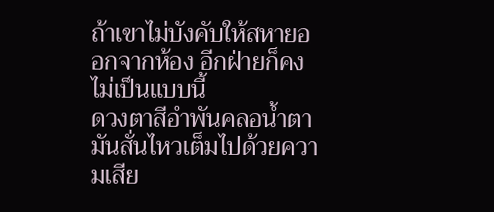ถ้าเขาไม่บังคับให้สหายออกจากห้อง อีกฝ่ายก็คงไม่เป็นแบบนี้
ดวงตาสีอำพันคลอน้ำตา มันสั่นไหวเต็มไปด้วยความเสีย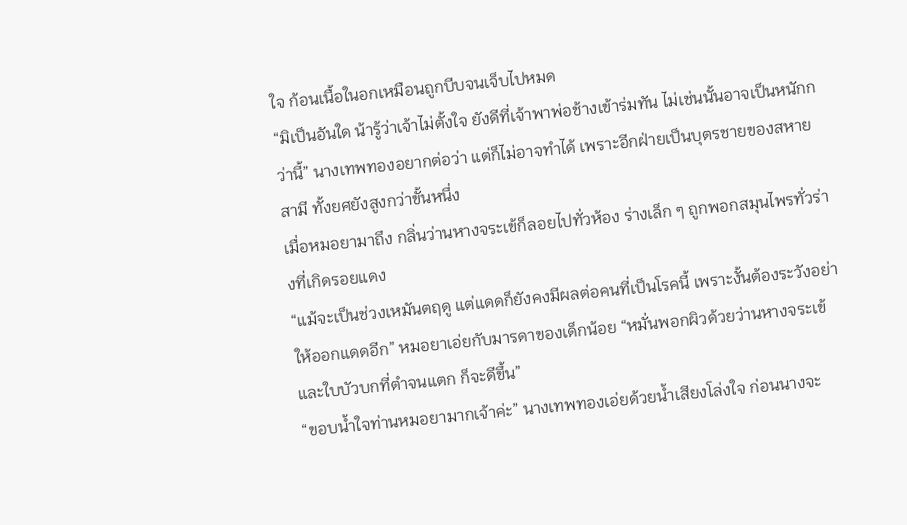ใจ ก้อนเนื้อในอกเหมือนถูกบีบจนเจ็บไปหมด
“มิเป็นอันใด น้ารู้ว่าเจ้าไม่ตั้งใจ ยังดีที่เจ้าพาพ่อช้างเข้าร่มทัน ไม่เช่นนั้นอาจเป็นหนักกว่านี้” นางเทพทองอยากต่อว่า แต่ก็ไม่อาจทำได้ เพราะอีกฝ่ายเป็นบุตรชายของสหายสามี ทั้งยศยังสูงกว่าขั้นหนึ่ง
เมื่อหมอยามาถึง กลิ่นว่านหางจระเข้ก็ลอยไปทั่วห้อง ร่างเล็ก ๆ ถูกพอกสมุนไพรทั่วร่างที่เกิดรอยแดง
“แม้จะเป็นช่วงเหมันตฤดู แต่แดดก็ยังคงมีผลต่อคนที่เป็นโรคนี้ เพราะงั้นต้องระวังอย่าให้ออกแดดอีก” หมอยาเอ่ยกับมารดาของเด็กน้อย “หมั่นพอกผิวด้วยว่านหางจระเข้ และใบบัวบกที่ตำจนแตก ก็จะดีขึ้น”
“ขอบน้ำใจท่านหมอยามากเจ้าค่ะ” นางเทพทองเอ่ยด้วยน้ำเสียงโล่งใจ ก่อนนางจะ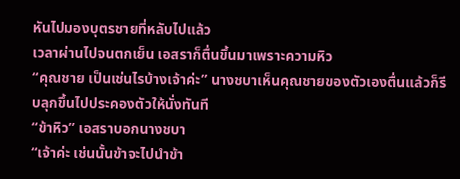หันไปมองบุตรชายที่หลับไปแล้ว
เวลาผ่านไปจนตกเย็น เอสราก็ตื่นขึ้นมาเพราะความหิว
“คุณชาย เป็นเช่นไรบ้างเจ้าค่ะ” นางชบาเห็นคุณชายของตัวเองตื่นแล้วก็รีบลุกขึ้นไปประคองตัวให้นั่งทันที
“ข้าหิว” เอสราบอกนางชบา
“เจ้าค่ะ เช่นนั้นข้าจะไปนำข้า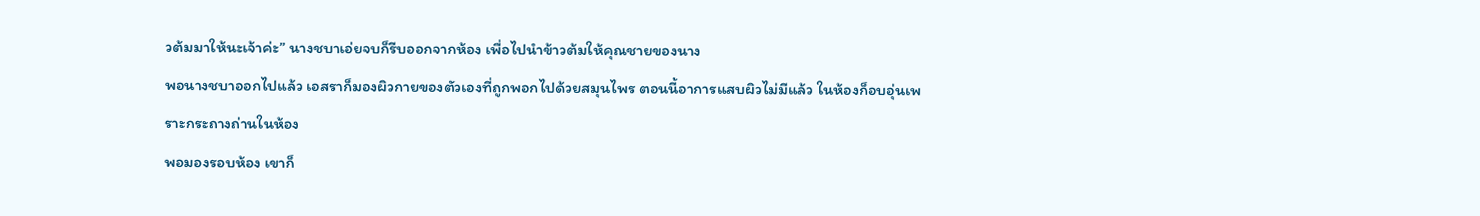วต้มมาให้นะเจ้าค่ะ” นางชบาเอ่ยจบก็รีบออกจากห้อง เพื่อไปนำข้าวต้มให้คุณชายของนาง
พอนางชบาออกไปแล้ว เอสราก็มองผิวกายของตัวเองที่ถูกพอกไปด้วยสมุนไพร ตอนนี้อาการแสบผิวไม่มีแล้ว ในห้องก็อบอุ่นเพราะกระถางถ่านในห้อง
พอมองรอบห้อง เขาก็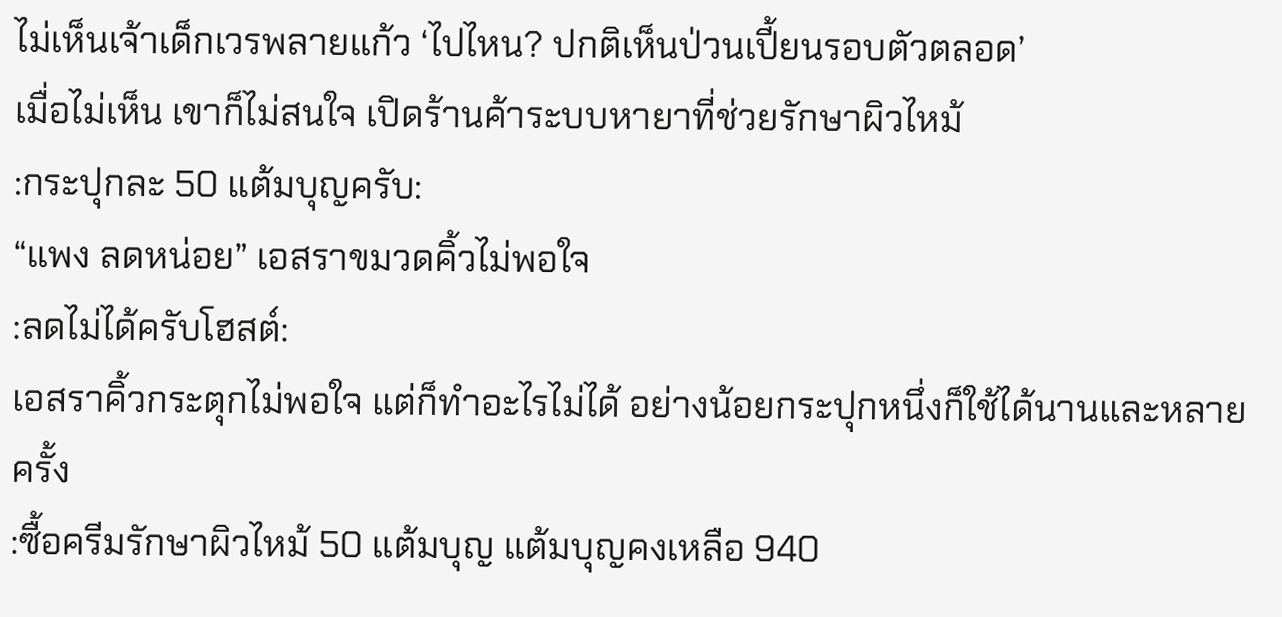ไม่เห็นเจ้าเด็กเวรพลายแก้ว ‘ไปไหน? ปกติเห็นป่วนเปี้ยนรอบตัวตลอด’
เมื่อไม่เห็น เขาก็ไม่สนใจ เปิดร้านค้าระบบหายาที่ช่วยรักษาผิวไหม้
:กระปุกละ 50 แต้มบุญครับ:
“แพง ลดหน่อย” เอสราขมวดคิ้วไม่พอใจ
:ลดไม่ได้ครับโฮสต์:
เอสราคิ้วกระตุกไม่พอใจ แต่ก็ทำอะไรไม่ได้ อย่างน้อยกระปุกหนึ่งก็ใช้ได้นานและหลายครั้ง
:ซื้อครีมรักษาผิวไหม้ 50 แต้มบุญ แต้มบุญคงเหลือ 940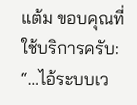แต้ม ขอบคุณที่ใช้บริการครับ:
“…ไอ้ระบบเว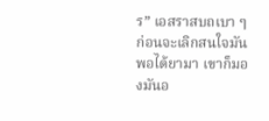ร” เอสราสบถเบา ๆ ก่อนจะเลิกสนใจมัน พอได้ยามา เขาก็มองมันอ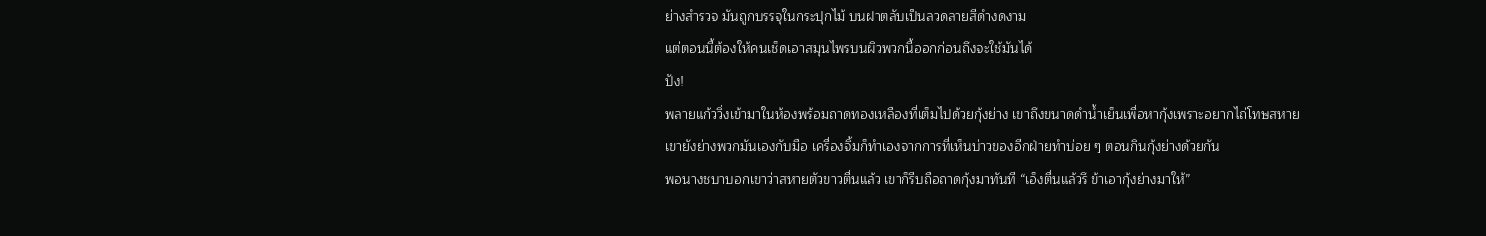ย่างสำรวจ มันถูกบรรจุในกระปุกไม้ บนฝาตลับเป็นลวดลายสีดำงดงาม
แต่ตอนนี้ต้องให้คนเช็ดเอาสมุนไพรบนผิวพวกนี้ออกก่อนถึงจะใช้มันได้
ปัง!
พลายแก้ววิ่งเข้ามาในห้องพร้อมถาดทองเหลืองที่เต็มไปด้วยกุ้งย่าง เขาถึงขนาดดำน้ำเย็นเพื่อหากุ้งเพราะอยากไถ่โทษสหาย
เขายังย่างพวกมันเองกับมือ เครื่องจิ้มก็ทำเองจากการที่เห็นบ่าวของอีกฝ่ายทำบ่อย ๆ ตอนกินกุ้งย่างด้วยกัน
พอนางชบาบอกเขาว่าสหายตัวขาวตื่นแล้ว เขาก็รีบถือถาดกุ้งมาทันที “เอ็งตื่นแล้วรึ ข้าเอากุ้งย่างมาให้”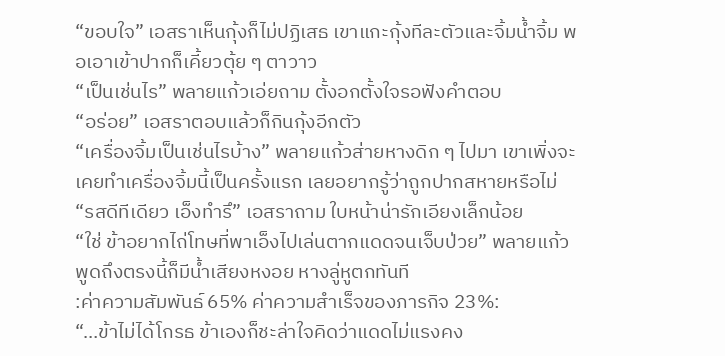“ขอบใจ” เอสราเห็นกุ้งก็ไม่ปฏิเสธ เขาแกะกุ้งทีละตัวและจิ้มน้ำจิ้ม พอเอาเข้าปากก็เคี้ยวตุ้ย ๆ ตาวาว
“เป็นเช่นไร” พลายแก้วเอ่ยถาม ตั้งอกตั้งใจรอฟังคำตอบ
“อร่อย” เอสราตอบแล้วก็กินกุ้งอีกตัว
“เครื่องจิ้มเป็นเช่นไรบ้าง” พลายแก้วส่ายหางดิก ๆ ไปมา เขาเพิ่งจะเคยทำเครื่องจิ้มนี้เป็นครั้งแรก เลยอยากรู้ว่าถูกปากสหายหรือไม่
“รสดีทีเดียว เอ็งทำรึ” เอสราถาม ใบหน้าน่ารักเอียงเล็กน้อย
“ใช่ ข้าอยากไถ่โทษที่พาเอ็งไปเล่นตากแดดจนเจ็บป่วย” พลายแก้วพูดถึงตรงนี้ก็มีน้ำเสียงหงอย หางลู่หูตกทันที
:ค่าความสัมพันธ์ 65% ค่าความสำเร็จของภารกิจ 23%:
“…ข้าไม่ได้โกรธ ข้าเองก็ชะล่าใจคิดว่าแดดไม่แรงคง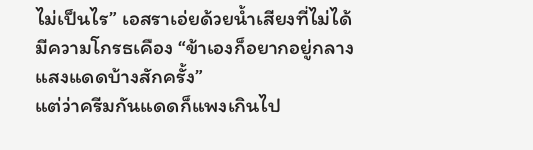ไม่เป็นไร” เอสราเอ่ยด้วยน้ำเสียงที่ไม่ได้มีความโกรธเคือง “ข้าเองก็อยากอยู่กลางแสงแดดบ้างสักครั้ง”
แต่ว่าครีมกันแดดก็แพงเกินไป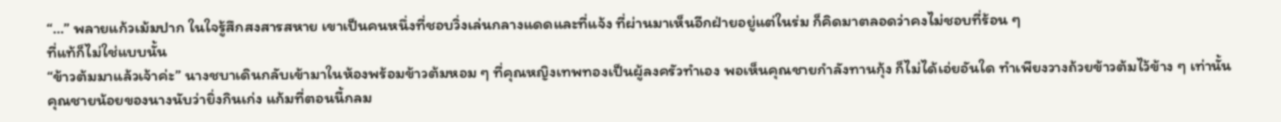“…” พลายแก้วเม้มปาก ในใจรู้สึกสงสารสหาย เขาเป็นคนหนึ่งที่ชอบวิ่งเล่นกลางแดดและที่แจ้ง ที่ผ่านมาเห็นอีกฝ่ายอยู่แต่ในร่ม ก็คิดมาตลอดว่าคงไม่ชอบที่ร้อน ๆ
ที่แท้ก็ไม่ใช่แบบนั้น
“ข้าวต้มมาแล้วเจ้าค่ะ” นางชบาเดินกลับเข้ามาในห้องพร้อมข้าวต้มหอม ๆ ที่คุณหญิงเทพทองเป็นผู้ลงครัวทำเอง พอเห็นคุณชายกำลังทานกุ้ง ก็ไม่ได้เอ่ยอันใด ทำเพียงวางถ้วยข้าวต้มไว้ข้าง ๆ เท่านั้น
คุณชายน้อยของนางนับว่ายิ่งกินเก่ง แก้มที่ตอนนี้กลม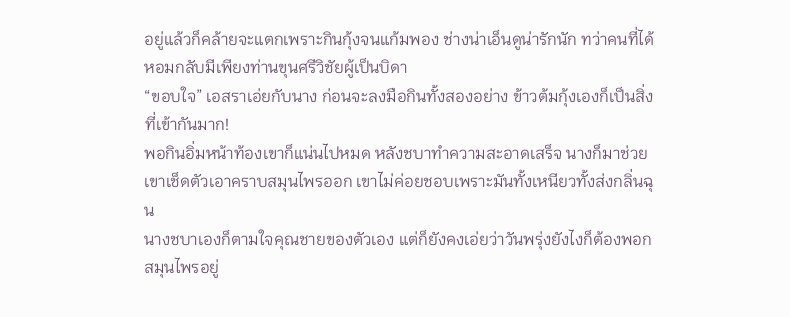อยู่แล้วก็คล้ายจะแตกเพราะกินกุ้งจนแก้มพอง ช่างน่าเอ็นดูน่ารักนัก ทว่าคนที่ได้หอมกลับมีเพียงท่านขุนศรีวิชัยผู้เป็นบิดา
“ขอบใจ” เอสราเอ่ยกับนาง ก่อนจะลงมือกินทั้งสองอย่าง ข้าวต้มกุ้งเองก็เป็นสิ่งที่เข้ากันมาก!
พอกินอิ่มหน้าท้องเขาก็แน่นไปหมด หลังชบาทำความสะอาดเสร็จ นางก็มาช่วยเขาเช็ดตัวเอาคราบสมุนไพรออก เขาไม่ค่อยชอบเพราะมันทั้งเหนียวทั้งส่งกลิ่นฉุน
นางชบาเองก็ตามใจคุณชายของตัวเอง แต่ก็ยังคงเอ่ยว่าวันพรุ่งยังไงก็ต้องพอกสมุนไพรอยู่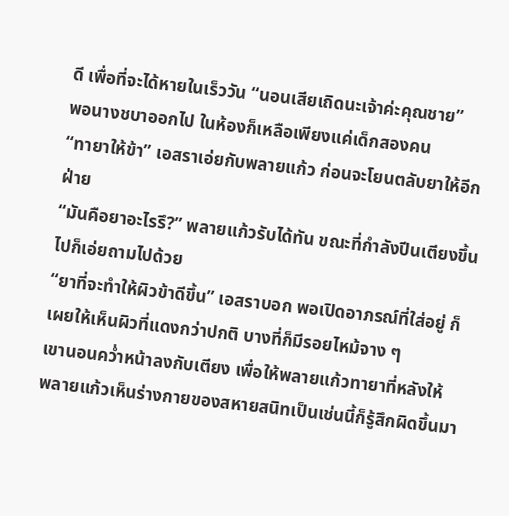ดี เพื่อที่จะได้หายในเร็ววัน “นอนเสียเถิดนะเจ้าค่ะคุณชาย”
พอนางชบาออกไป ในห้องก็เหลือเพียงแค่เด็กสองคน
“ทายาให้ข้า” เอสราเอ่ยกับพลายแก้ว ก่อนจะโยนตลับยาให้อีกฝ่าย
“มันคือยาอะไรรึ?” พลายแก้วรับได้ทัน ขณะที่กำลังปีนเตียงขึ้นไปก็เอ่ยถามไปด้วย
“ยาที่จะทำให้ผิวข้าดีขึ้น” เอสราบอก พอเปิดอาภรณ์ที่ใส่อยู่ ก็เผยให้เห็นผิวที่แดงกว่าปกติ บางที่ก็มีรอยไหม้จาง ๆ
เขานอนคว่ำหน้าลงกับเตียง เพื่อให้พลายแก้วทายาที่หลังให้
พลายแก้วเห็นร่างกายของสหายสนิทเป็นเช่นนี้ก็รู้สึกผิดขึ้นมา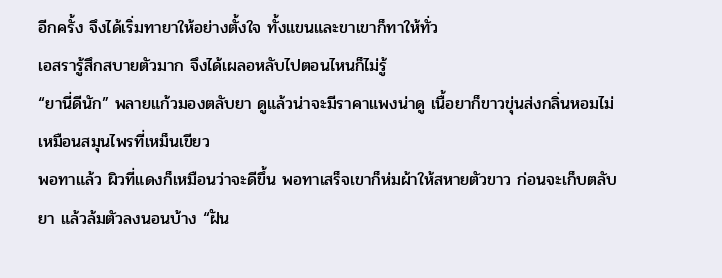อีกครั้ง จึงได้เริ่มทายาให้อย่างตั้งใจ ทั้งแขนและขาเขาก็ทาให้ทั่ว
เอสรารู้สึกสบายตัวมาก จึงได้เผลอหลับไปตอนไหนก็ไม่รู้
“ยานี่ดีนัก” พลายแก้วมองตลับยา ดูแล้วน่าจะมีราคาแพงน่าดู เนื้อยาก็ขาวขุ่นส่งกลิ่นหอมไม่เหมือนสมุนไพรที่เหม็นเขียว
พอทาแล้ว ผิวที่แดงก็เหมือนว่าจะดีขึ้น พอทาเสร็จเขาก็ห่มผ้าให้สหายตัวขาว ก่อนจะเก็บตลับยา แล้วล้มตัวลงนอนบ้าง “ฝัน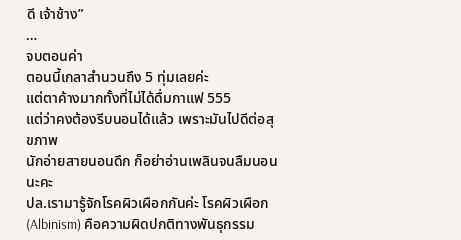ดี เจ้าช้าง”
…
จบตอนค่า
ตอนนี้เกลาสำนวนถึง 5 ทุ่มเลยค่ะ
แต่ตาค้างมากทั้งที่ไม่ได้ดื่มกาแฟ 555
แต่ว่าคงต้องรีบนอนได้แล้ว เพราะมันไปดีต่อสุขภาพ
นักอ่ายสายนอนดึก ก็อย่าอ่านเพลินจนลืมนอนนะคะ
ปล.เรามารู้จักโรคผิวเผือกกันค่ะ โรคผิวเผือก (Albinism) คือความผิดปกติทางพันธุกรรม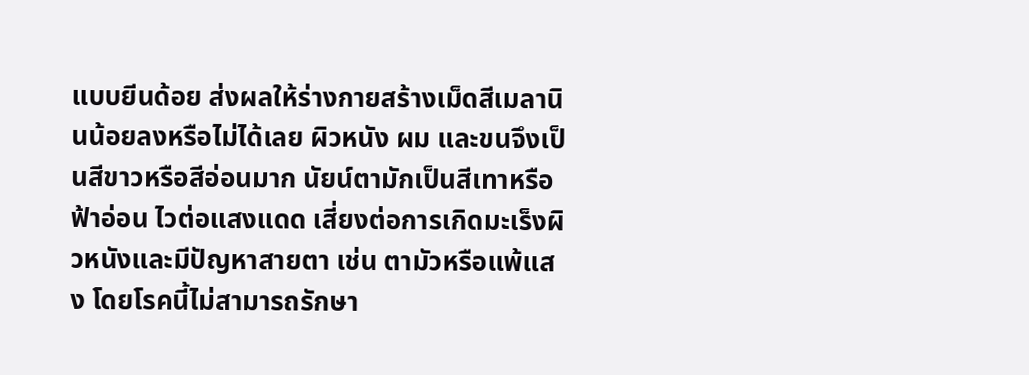แบบยีนด้อย ส่งผลให้ร่างกายสร้างเม็ดสีเมลานินน้อยลงหรือไม่ได้เลย ผิวหนัง ผม และขนจึงเป็นสีขาวหรือสีอ่อนมาก นัยน์ตามักเป็นสีเทาหรือฟ้าอ่อน ไวต่อแสงแดด เสี่ยงต่อการเกิดมะเร็งผิวหนังและมีปัญหาสายตา เช่น ตามัวหรือแพ้แสง โดยโรคนี้ไม่สามารถรักษา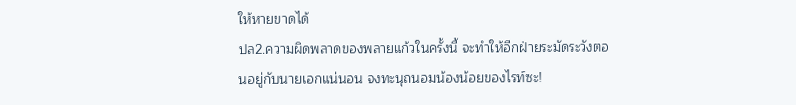ให้หายขาดได้
ปล2.ความผิดพลาดของพลายแก้วในครั้งนี้ จะทำให้อีกฝ่ายระมัดระวังตอนอยู่กับนายเอกแน่นอน จงทะนุถนอมน้องน้อยของไรท์ซะ!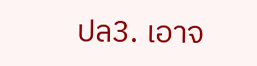ปล3. เอาจ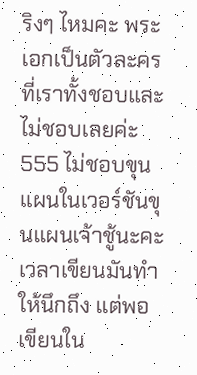ริงๆ ไหมคะ พระเอกเป็นตัวละครที่เราทั้งชอบและไม่ชอบเลยค่ะ555 ไม่ชอบขุนแผนในเวอร์ชันขุนแผนเจ้าชู้นะคะ เวลาเขียนมันทำให้นึกถึง แต่พอเขียนใน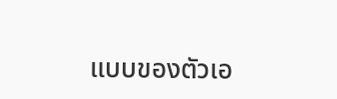แบบของตัวเอ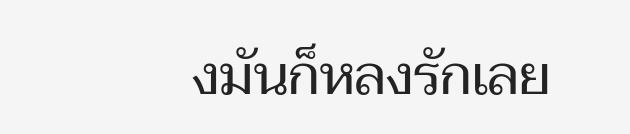งมันก็หลงรักเลย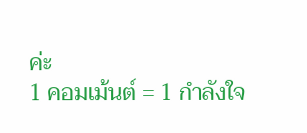ค่ะ
1 คอมเม้นต์ = 1 กำลังใจ